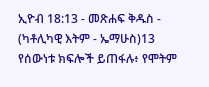ኢዮብ 18:13 - መጽሐፍ ቅዱስ - (ካቶሊካዊ እትም - ኤማሁስ)13 የሰውነቱ ክፍሎች ይጠፋሉ፥ የሞትም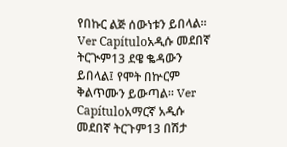የበኩር ልጅ ሰውነቱን ይበላል። Ver Capítuloአዲሱ መደበኛ ትርጒም13 ደዌ ቈዳውን ይበላል፤ የሞት በኵርም ቅልጥሙን ይውጣል። Ver Capítuloአማርኛ አዲሱ መደበኛ ትርጉም13 በሽታ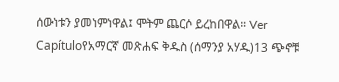ሰውነቱን ያመነምነዋል፤ ሞትም ጨርሶ ይረከበዋል። Ver Capítuloየአማርኛ መጽሐፍ ቅዱስ (ሰማንያ አሃዱ)13 ጭኖቹ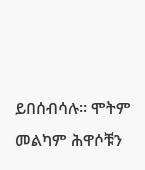ይበሰብሳሉ። ሞትም መልካም ሕዋሶቹን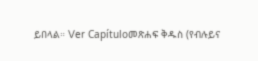ይበላል። Ver Capítuloመጽሐፍ ቅዱስ (የብሉይና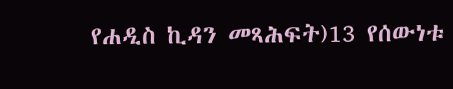የሐዲስ ኪዳን መጻሕፍት)13 የሰውነቱ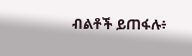ብልቶች ይጠፋሉ፥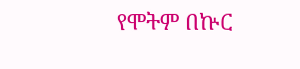የሞትም በኵር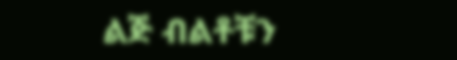ልጅ ብልቶቹን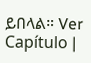ይበላል። Ver Capítulo |